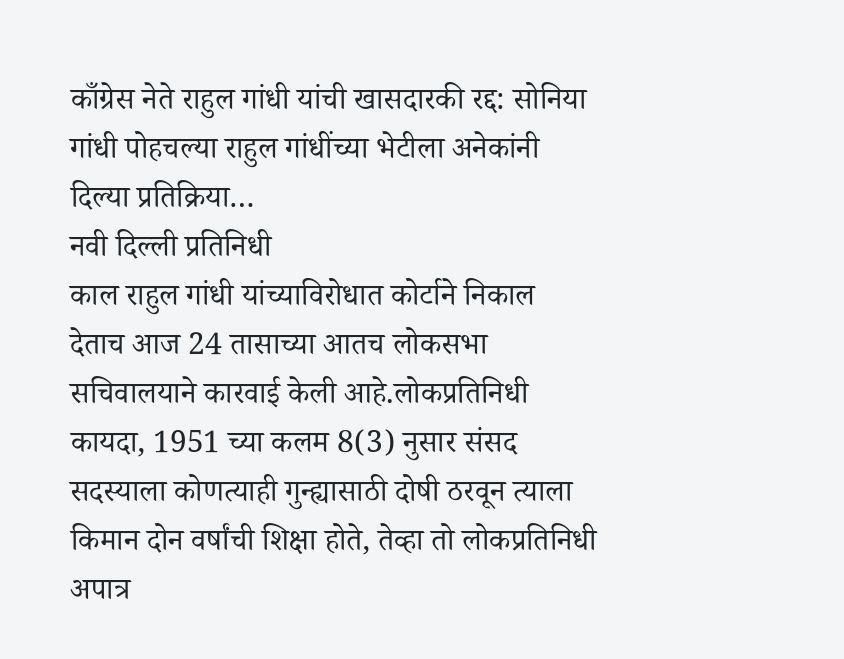काँग्रेस नेते राहुल गांधी यांची खासदारकी रद्द: सोनिया गांधी पोहचल्या राहुल गांधींच्या भेटीला अनेकांनी दिल्या प्रतिक्रिया…
नवी दिल्ली प्रतिनिधी
काल राहुल गांधी यांच्याविरोधात कोर्टाने निकाल देताच आज 24 तासाच्या आतच लोकसभा सचिवालयाने कारवाई केली आहे.लोकप्रतिनिधी कायदा, 1951 च्या कलम 8(3) नुसार संसद सदस्याला कोणत्याही गुन्ह्यासाठी दोषी ठरवून त्याला किमान दोन वर्षांची शिक्षा होते, तेव्हा तो लोकप्रतिनिधी अपात्र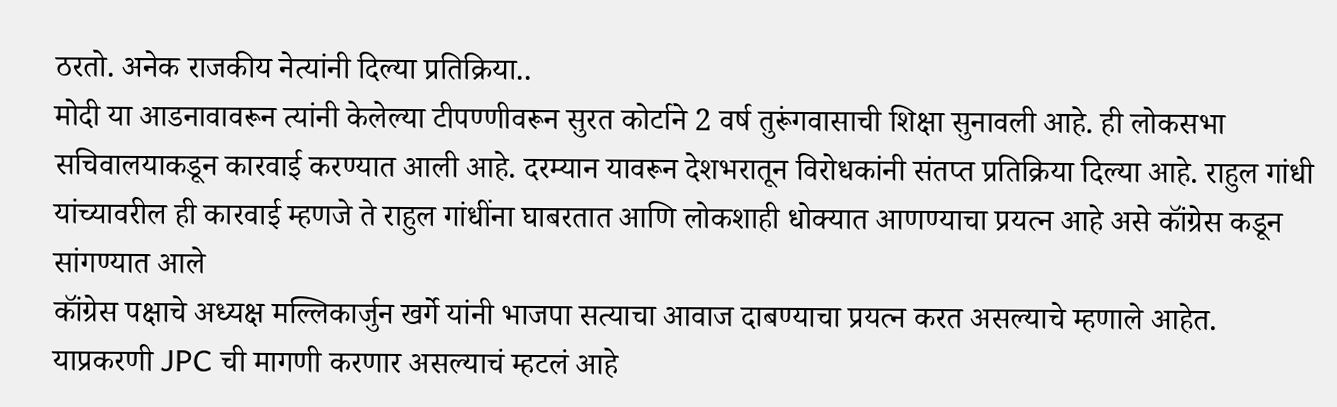ठरतो. अनेक राजकीय नेत्यांनी दिल्या प्रतिक्रिया..
मोदी या आडनावावरून त्यांनी केलेल्या टीपण्णीवरून सुरत कोर्टाने 2 वर्ष तुरूंगवासाची शिक्षा सुनावली आहे. ही लोकसभा सचिवालयाकडून कारवाई करण्यात आली आहे. दरम्यान यावरून देशभरातून विरोधकांनी संतप्त प्रतिक्रिया दिल्या आहे. राहुल गांधी यांच्यावरील ही कारवाई म्हणजे ते राहुल गांधींना घाबरतात आणि लोकशाही धोक्यात आणण्याचा प्रयत्न आहे असे कॉंग्रेस कडून सांगण्यात आले
कॉंग्रेस पक्षाचे अध्यक्ष मल्लिकार्जुन खर्गे यांनी भाजपा सत्याचा आवाज दाबण्याचा प्रयत्न करत असल्याचे म्हणाले आहेत. याप्रकरणी JPC ची मागणी करणार असल्याचं म्हटलं आहे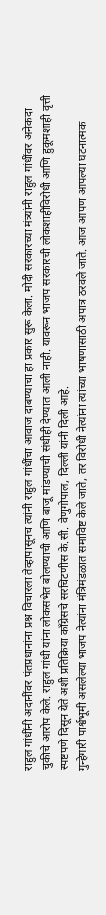राहुल गांधींनी अदानींवर पंतप्रधानांना प्रश्न विचारला तेव्हापासूनच त्यांनी राहुल गांधींचा आवाज दाबण्याचा हा प्रकार सुरू केला. मोदी सरकारच्या मंत्र्यांनी राहुल गांधींवर अनेकदा चुकीचे आरोप केले. राहुल गांधी यांना लोकसभेत बोलण्याची आणि बाजू मांडण्याची संधीही देण्यात आली नाही. यावरून भाजप सरकारची लोकशाहीविरोधी आणि हुकूमशाही वृत्ती स्पष्टपणे दिसून येते अशी प्रतिक्रिया काँग्रेसचे सरचिटणीस के.सी. वेणुगोपाल, दिल्ली यांनी दिली आहे.
गुन्हेगारी पार्श्वभूमी असलेल्या भाजप नेत्यांना मंत्रिमंडळात समाविष्ट केले जाते, तर विरोधी नेत्यांना त्यांच्या भाषणासाठी अपात्र ठरवले जाते. आज आपण आपल्या घटनात्मक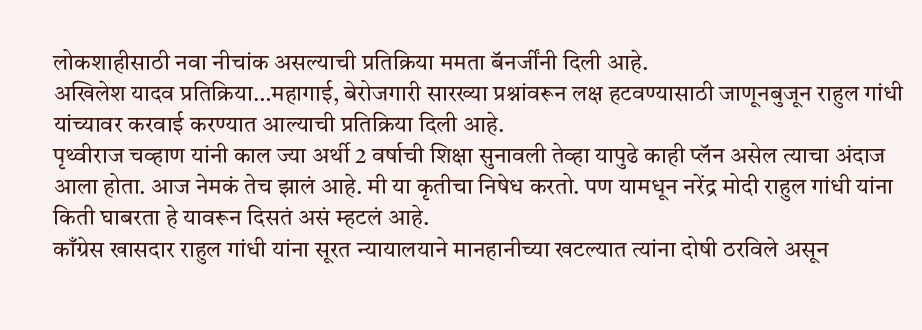लोकशाहीसाठी नवा नीचांक असल्याची प्रतिक्रिया ममता बॅनर्जींनी दिली आहे.
अखिलेश यादव प्रतिक्रिया…महागाई, बेरोजगारी सारख्या प्रश्नांवरून लक्ष हटवण्यासाठी जाणूनबुजून राहुल गांधी यांच्यावर करवाई करण्यात आल्याची प्रतिक्रिया दिली आहे.
पृथ्वीराज चव्हाण यांनी काल ज्या अर्थी 2 वर्षाची शिक्षा सुनावली तेव्हा यापुढे काही प्लॅन असेल त्याचा अंदाज आला होता. आज नेमकं तेच झालं आहे. मी या कृतीचा निषेध करतो. पण यामधून नरेंद्र मोदी राहुल गांधी यांना किती घाबरता हे यावरून दिसतं असं म्हटलं आहे.
काँग्रेस खासदार राहुल गांधी यांना सूरत न्यायालयाने मानहानीच्या खटल्यात त्यांना दोषी ठरविले असून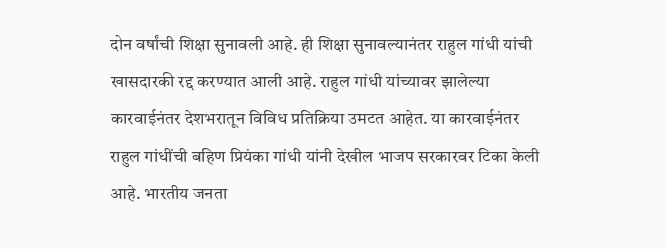दोन वर्षांची शिक्षा सुनावली आहे. ही शिक्षा सुनावल्यानंतर राहुल गांधी यांची खासदारकी रद्द करण्यात आली आहे. राहुल गांधी यांच्यावर झालेल्या कारवाईनंतर देशभरातून विविध प्रतिक्रिया उमटत आहेत. या कारवाईनंतर राहुल गांधींची बहिण प्रियंका गांधी यांनी देखील भाजप सरकारवर टिका केली आहे. भारतीय जनता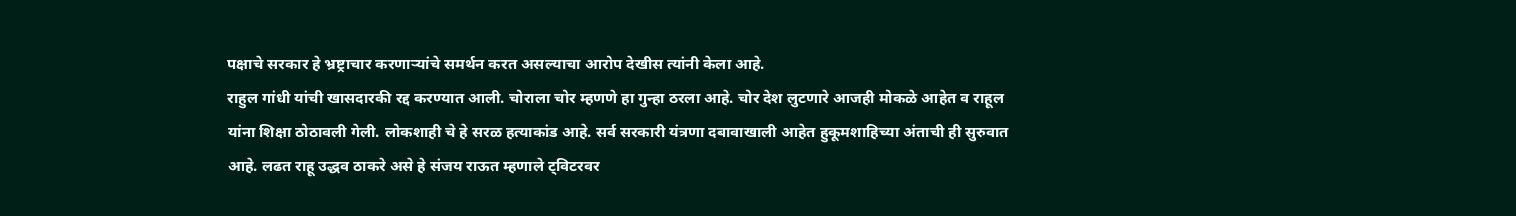पक्षाचे सरकार हे भ्रष्ट्राचार करणाऱ्यांचे समर्थन करत असल्याचा आरोप देखीस त्यांनी केला आहे.
राहुल गांधी यांची खासदारकी रद्द करण्यात आली. चोराला चोर म्हणणे हा गुन्हा ठरला आहे. चोर देश लुटणारे आजही मोकळे आहेत व राहूल यांना शिक्षा ठोठावली गेली. लोकशाही चे हे सरळ हत्याकांड आहे. सर्व सरकारी यंत्रणा दबावाखाली आहेत हुकूमशाहिच्या अंताची ही सुरुवात आहे. लढत राहू उद्धव ठाकरे असे हे संजय राऊत म्हणाले ट्विटरवर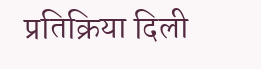प्रतिक्रिया दिली